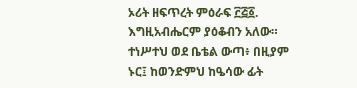ኦሪት ዘፍጥረት ምዕራፍ ፫፭፩. እግዚአብሔርም ያዕቆብን አለው። ተነሥተህ ወደ ቤቴል ውጣ፥ በዚያም ኑር፤ ከወንድምህ ከዔሳው ፊት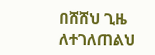በሸሸህ ጊዜ ለተገለጠልህ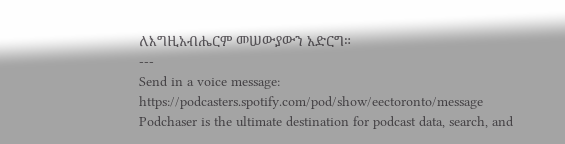ለእግዚአብሔርም መሠውያውን አድርግ።
---
Send in a voice message: https://podcasters.spotify.com/pod/show/eectoronto/message
Podchaser is the ultimate destination for podcast data, search, and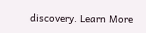discovery. Learn More